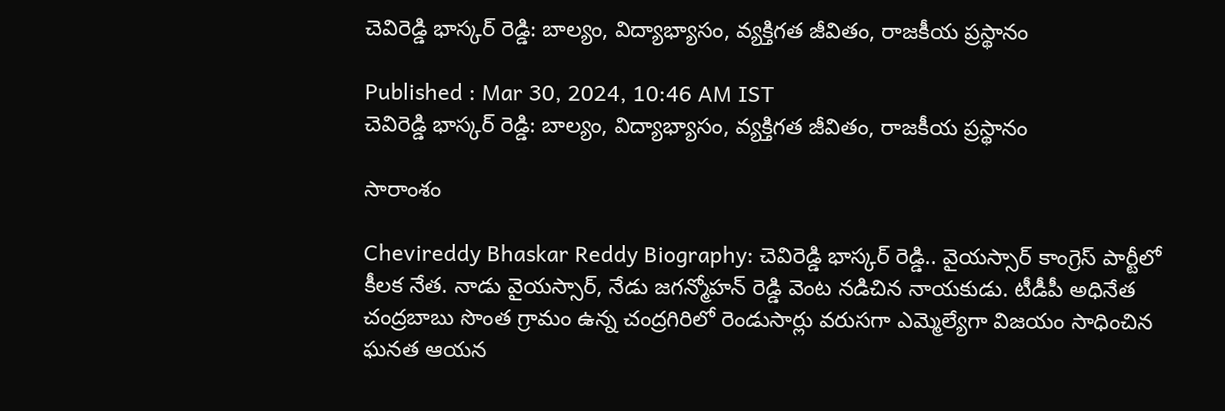చెవిరెడ్డి భాస్కర్ రెడ్డి: బాల్యం, విద్యాభ్యాసం, వ్యక్తిగత జీవితం, రాజకీయ ప్రస్థానం

Published : Mar 30, 2024, 10:46 AM IST
చెవిరెడ్డి భాస్కర్ రెడ్డి: బాల్యం, విద్యాభ్యాసం, వ్యక్తిగత జీవితం, రాజకీయ ప్రస్థానం

సారాంశం

Chevireddy Bhaskar Reddy Biography: చెవిరెడ్డి భాస్కర్ రెడ్డి.. వైయస్సార్ కాంగ్రెస్ పార్టీలో కీలక నేత. నాడు వైయస్సార్, నేడు జగన్మోహన్ రెడ్డి వెంట నడిచిన నాయకుడు. టీడీపీ అధినేత చంద్రబాబు సొంత గ్రామం ఉన్న చంద్రగిరిలో రెండుసార్లు వరుసగా ఎమ్మెల్యేగా విజయం సాధించిన ఘనత ఆయన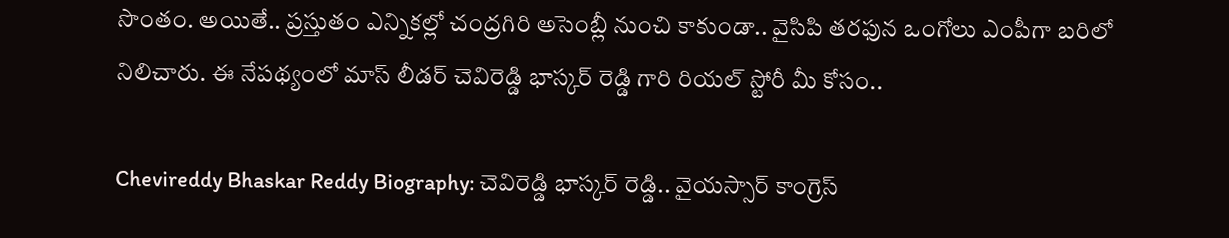సొంతం. అయితే.. ప్రస్తుతం ఎన్నికల్లో చంద్రగిరి అసెంబ్లీ నుంచి కాకుండా.. వైసిపి తరఫున ఒంగోలు ఎంపీగా బరిలో నిలిచారు. ఈ నేపథ్యంలో మాస్ లీడర్ చెవిరెడ్డి భాస్కర్ రెడ్డి గారి రియల్ స్టోరీ మీ కోసం..

Chevireddy Bhaskar Reddy Biography: చెవిరెడ్డి భాస్కర్ రెడ్డి.. వైయస్సార్ కాంగ్రెస్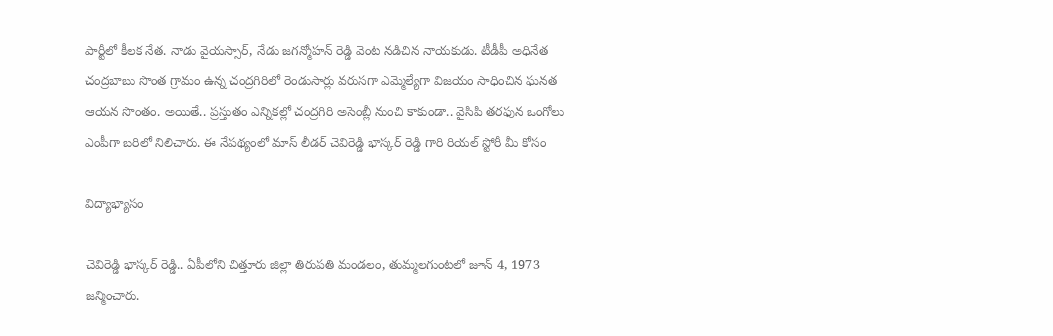పార్టీలో కీలక నేత. నాడు వైయస్సార్, నేడు జగన్మోహన్ రెడ్డి వెంట నడిచిన నాయకుడు. టీడీపీ అధినేత చంద్రబాబు సొంత గ్రామం ఉన్న చంద్రగిరిలో రెండుసార్లు వరుసగా ఎమ్మెల్యేగా విజయం సాధించిన ఘనత ఆయన సొంతం. అయితే.. ప్రస్తుతం ఎన్నికల్లో చంద్రగిరి అసెంబ్లీ నుంచి కాకుండా.. వైసిపి తరఫున ఒంగోలు ఎంపీగా బరిలో నిలిచారు. ఈ నేపథ్యంలో మాస్ లీడర్ చెవిరెడ్డి భాస్కర్ రెడ్డి గారి రియల్ స్టోరీ మీ కోసం

విద్యాభ్యాసం

చెవిరెడ్డి భాస్కర్ రెడ్డి.. ఏపీలోని చిత్తూరు జిల్లా తిరుపతి మండలం, తుమ్మలగుంటలో జూన్ 4, 1973 జన్మించారు.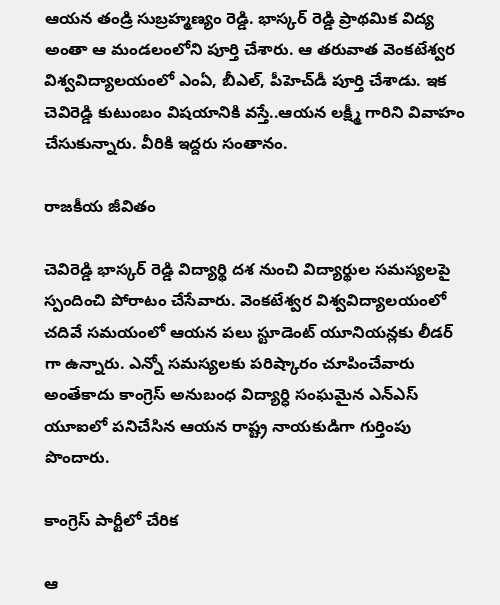ఆయన తండ్రి సుబ్రహ్మణ్యం రెడ్డి. భాస్కర్ రెడ్డి ప్రాథమిక విద్య అంతా ఆ మండలంలోని పూర్తి చేశారు. ఆ తరువాత వెంకటేశ్వర విశ్వవిద్యాలయంలో ఎంఏ, బీఎల్, పీహెచ్‌డీ పూర్తి చేశాడు. ఇక చెవిరెడ్డి కుటుంబం విషయానికి వస్తే..ఆయన లక్ష్మీ గారిని వివాహం చేసుకున్నారు. వీరికి ఇద్దరు సంతానం.

రాజకీయ జీవితం

చెవిరెడ్డి భాస్కర్ రెడ్డి విద్యార్థి దశ నుంచి విద్యార్థుల సమస్యలపై స్పందించి పోరాటం చేసేవారు. వెంకటేశ్వర విశ్వవిద్యాలయంలో చదివే సమయంలో ఆయన పలు స్టూడెంట్ యూనియన్లకు లీడర్ గా ఉన్నారు. ఎన్నో సమస్యలకు పరిష్కారం చూపించేవారు అంతేకాదు కాంగ్రెస్ అనుబంధ విద్యార్ధి సంఘమైన ఎన్ఎస్ యూఐలో పనిచేసిన ఆయన రాష్ట్ర నాయకుడిగా గుర్తింపు పొందారు.

కాంగ్రెస్ పార్టీలో చేరిక

ఆ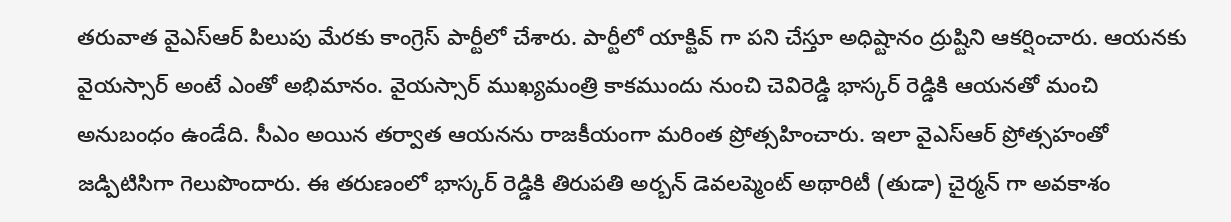తరువాత వైఎస్ఆర్ పిలుపు మేరకు కాంగ్రెస్ పార్టీలో చేశారు. పార్టీలో యాక్టివ్ గా పని చేస్తూ అధిష్టానం ద్రుష్టిని ఆకర్షించారు. ఆయనకు వైయస్సార్ అంటే ఎంతో అభిమానం. వైయస్సార్ ముఖ్యమంత్రి కాకముందు నుంచి చెవిరెడ్డి భాస్కర్ రెడ్డికి ఆయనతో మంచి అనుబంధం ఉండేది. సీఎం అయిన తర్వాత ఆయనను రాజకీయంగా మరింత ప్రోత్సహించారు. ఇలా వైఎస్ఆర్ ప్రోత్సహంతో జడ్పిటిసిగా గెలుపొందారు. ఈ తరుణంలో భాస్కర్ రెడ్డికి తిరుపతి అర్బన్ డెవలప్మెంట్ అథారిటీ (తుడా) చైర్మన్ గా అవకాశం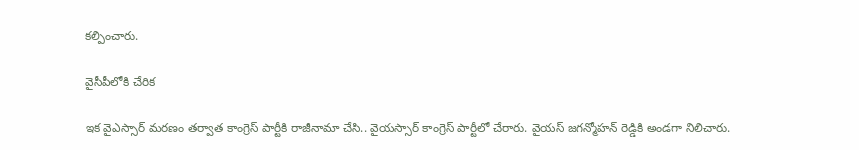కల్పించారు.

వైసీపీలోకి చేరిక

ఇక వైఎస్సార్ మరణం తర్వాత కాంగ్రెస్ పార్టీకి రాజీనామా చేసి.. వైయస్సార్ కాంగ్రెస్ పార్టీలో చేరారు. వైయస్ జగన్మోహన్ రెడ్డికి అండగా నిలిచారు.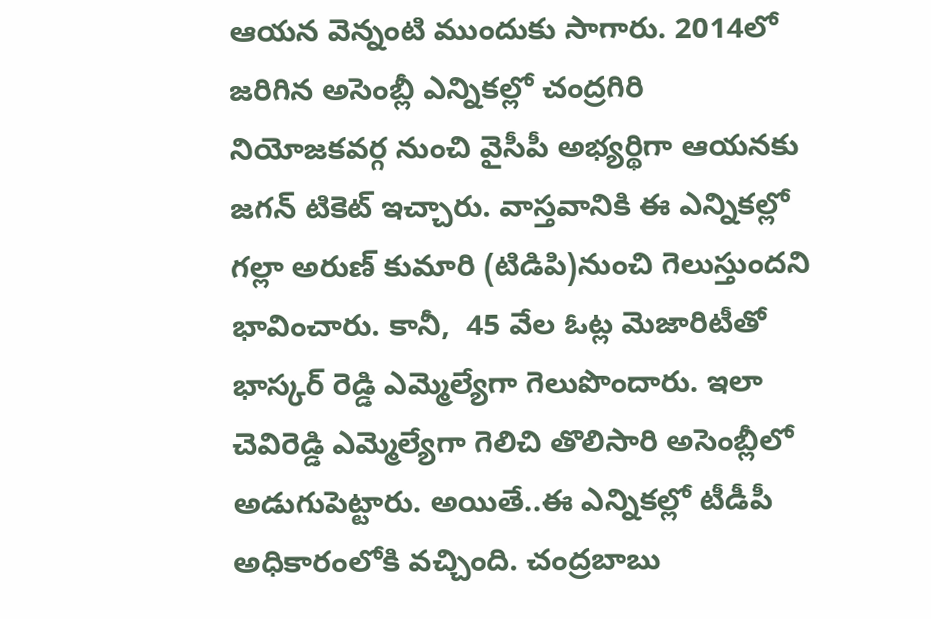ఆయన వెన్నంటి ముందుకు సాగారు. 2014లో జరిగిన అసెంబ్లీ ఎన్నికల్లో చంద్రగిరి నియోజకవర్గ నుంచి వైసీపీ అభ్యర్థిగా ఆయనకు జగన్ టికెట్ ఇచ్చారు. వాస్తవానికి ఈ ఎన్నికల్లో గల్లా అరుణ్ కుమారి (టిడిపి)నుంచి గెలుస్తుందని భావించారు. కానీ,  45 వేల ఓట్ల మెజారిటీతో భాస్కర్ రెడ్డి ఎమ్మెల్యేగా గెలుపొందారు. ఇలా చెవిరెడ్డి ఎమ్మెల్యేగా గెలిచి తొలిసారి అసెంబ్లీలో అడుగుపెట్టారు. అయితే..ఈ ఎన్నికల్లో టీడీపీ అధికారంలోకి వచ్చింది. చంద్రబాబు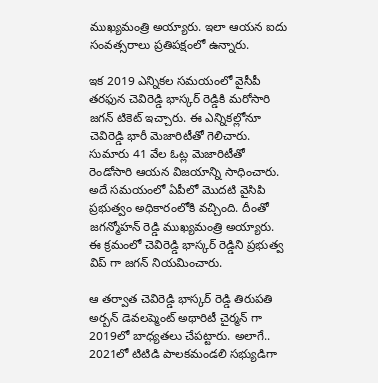ముఖ్యమంత్రి అయ్యారు. ఇలా ఆయన ఐదు సంవత్సరాలు ప్రతిపక్షంలో ఉన్నారు.

ఇక 2019 ఎన్నికల సమయంలో వైసీపీ తరఫున చెవిరెడ్డి భాస్కర్ రెడ్డికి మరోసారి జగన్ టికెట్ ఇచ్చారు. ఈ ఎన్నికల్లోనూ చెవిరెడ్డి భారీ మెజారిటీతో గెలిచారు. సుమారు 41 వేల ఓట్ల మెజారిటీతో రెండోసారి ఆయన విజయాన్ని సాధించారు. అదే సమయంలో ఏపీలో మొదటి వైసిపి ప్రభుత్వం అధికారంలోకి వచ్చింది. దీంతో జగన్మోహన్ రెడ్డి ముఖ్యమంత్రి అయ్యారు. ఈ క్రమంలో చెవిరెడ్డి భాస్కర్ రెడ్డిని ప్రభుత్వ విప్ గా జగన్ నియమించారు.

ఆ తర్వాత చెవిరెడ్డి భాస్కర్ రెడ్డి తిరుపతి అర్బన్ డెవలప్మెంట్ అథారిటీ చైర్మన్ గా 2019లో బాధ్యతలు చేపట్టారు. అలాగే.. 2021లో టిటిడి పాలకమండలి సభ్యుడిగా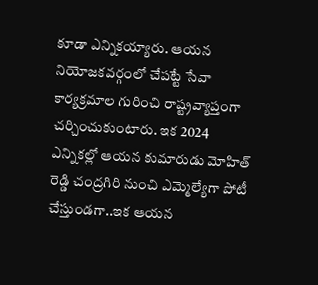కూడా ఎన్నికయ్యారు. ఆయన నియోజకవర్గంలో చేపట్టే సేవా కార్యక్రమాల గురించి రాష్ట్రవ్యాప్తంగా చర్చించుకుంటారు. ఇక 2024 ఎన్నికల్లో ఆయన కుమారుడు మోహిత్ రెడ్డి చంద్రగిరి నుంచి ఎమ్మెల్యేగా పోటీ చేస్తుండగా..ఇక ఆయన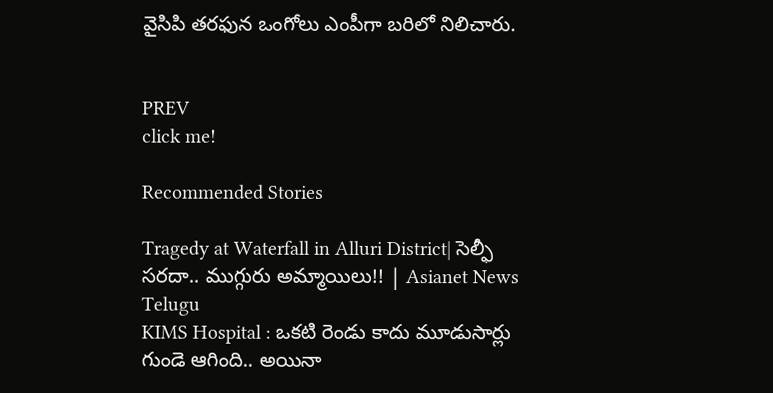వైసిపి తరఫున ఒంగోలు ఎంపీగా బరిలో నిలిచారు.


PREV
click me!

Recommended Stories

Tragedy at Waterfall in Alluri District| సెల్ఫీ సరదా.. ముగ్గురు అమ్మాయిలు!! | Asianet News Telugu
KIMS Hospital : ఒకటి రెండు కాదు మూడుసార్లు గుండె ఆగింది.. అయినా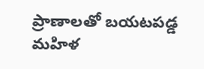ప్రాణాలతో బయటపడ్డ మహిళ